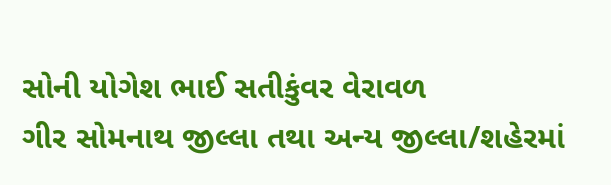સોની યોગેશ ભાઈ સતીકુંવર વેરાવળ
ગીર સોમનાથ જીલ્લા તથા અન્ય જીલ્લા/શહેરમાં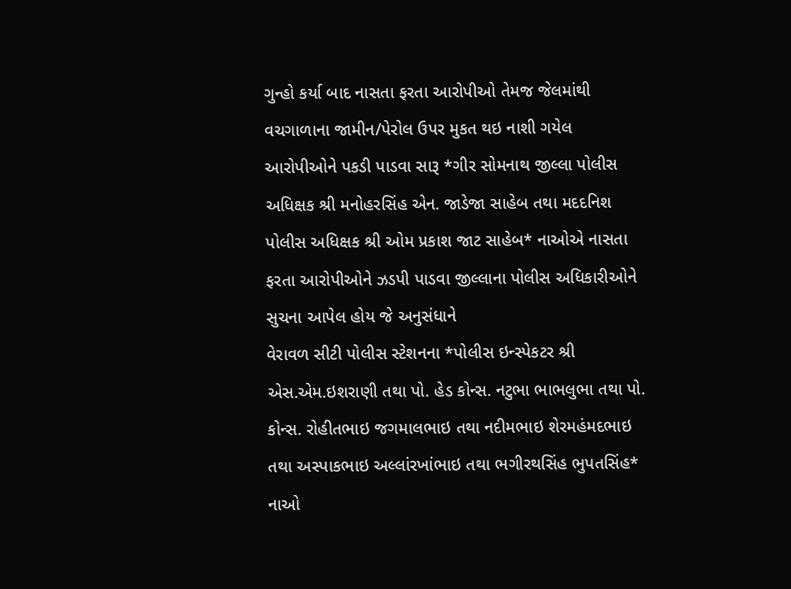ગુન્હો કર્યા બાદ નાસતા ફરતા આરોપીઓ તેમજ જેલમાંથી વચગાળાના જામીન/પેરોલ ઉપર મુકત થઇ નાશી ગયેલ આરોપીઓને પકડી પાડવા સારૂ *ગીર સોમનાથ જીલ્લા પોલીસ અધિક્ષક શ્રી મનોહરસિંહ એન. જાડેજા સાહેબ તથા મદદનિશ પોલીસ અધિક્ષક શ્રી ઓમ પ્રકાશ જાટ સાહેબ* નાઓએ નાસતા ફરતા આરોપીઓને ઝડપી પાડવા જીલ્લાના પોલીસ અધિકારીઓને સુચના આપેલ હોય જે અનુસંધાને
વેરાવળ સીટી પોલીસ સ્ટેશનના *પોલીસ ઇન્સ્પેકટર શ્રી એસ.એમ.ઇશરાણી તથા પો. હેડ કોન્સ. નટુભા ભાભલુભા તથા પો. કોન્સ. રોહીતભાઇ જગમાલભાઇ તથા નદીમભાઇ શેરમહંમદભાઇ તથા અસ્પાકભાઇ અલ્લાંરખાંભાઇ તથા ભગીરથસિંહ ભુપતસિંહ* નાઓ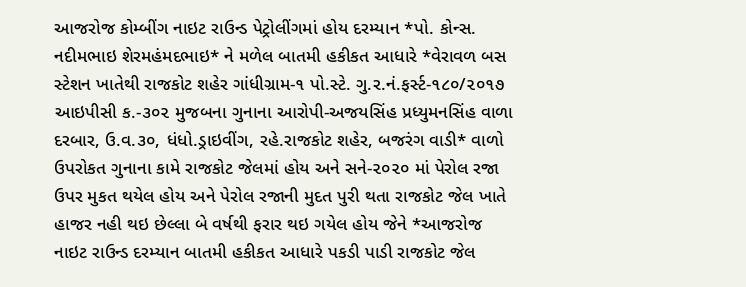આજરોજ કોમ્બીંગ નાઇટ રાઉન્ડ પેટ્રોલીંગમાં હોય દરમ્યાન *પો. કોન્સ. નદીમભાઇ શેરમહંમદભાઇ* ને મળેલ બાતમી હકીકત આધારે *વેરાવળ બસ સ્ટેશન ખાતેથી રાજકોટ શહેર ગાંધીગ્રામ-૧ પો.સ્ટે. ગુ.ર.નં.ફર્સ્ટ-૧૮૦/૨૦૧૭ આઇપીસી ક.-૩૦૨ મુજબના ગુનાના આરોપી-અજયસિંહ પ્રધ્યુમનસિંહ વાળા દરબાર, ઉ.વ.૩૦, ધંધો.ડ્રાઇવીંગ, રહે.રાજકોટ શહેર, બજરંગ વાડી* વાળો ઉપરોકત ગુનાના કામે રાજકોટ જેલમાં હોય અને સને-૨૦૨૦ માં પેરોલ રજા ઉપર મુકત થયેલ હોય અને પેરોલ રજાની મુદત પુરી થતા રાજકોટ જેલ ખાતે હાજર નહી થઇ છેલ્લા બે વર્ષથી ફરાર થઇ ગયેલ હોય જેને *આજરોજ નાઇટ રાઉન્ડ દરમ્યાન બાતમી હકીકત આધારે પકડી પાડી રાજકોટ જેલ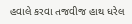હવાલે કરવા તજવીજ હાથ ધરેલ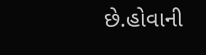છે.હોવાની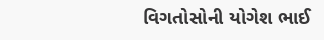વિગતોસોની યોગેશ ભાઈ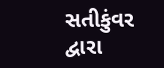સતીકુંવર દ્વારા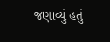જણાવ્યું હતું